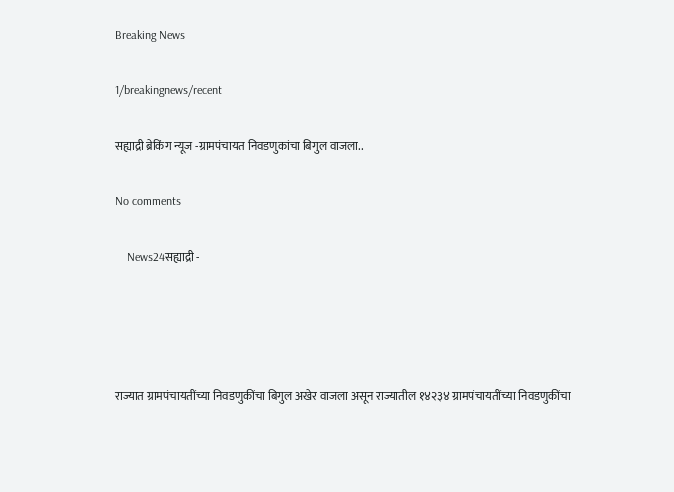Breaking News

1/breakingnews/recent

सह्याद्री ब्रेकिंग न्यूज -ग्रामपंचायत निवडणुकांचा बिगुल वाजला..

No comments

    News24सह्याद्री -




राज्यात ग्रामपंचायतींच्या निवडणुकींचा बिगुल अखेर वाजला असून राज्यातील १४२३४ ग्रामपंचायतींच्या निवडणुकींचा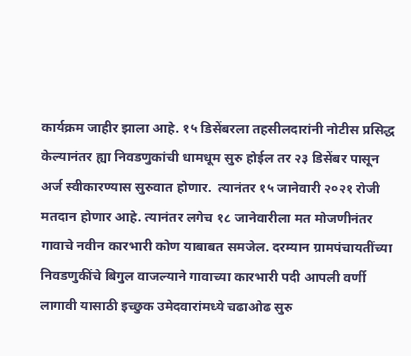कार्यक्रम जाहीर झाला आहे. १५ डिसेंबरला तहसीलदारांनी नोटीस प्रसिद्ध केल्यानंतर ह्या निवडणुकांची धामधूम सुरु होईल तर २३ डिसेंबर पासून अर्ज स्वीकारण्यास सुरुवात होणार.  त्यानंतर १५ जानेवारी २०२१ रोजी मतदान होणार आहे. त्यानंतर लगेच १८ जानेवारीला मत मोजणीनंतर गावाचे नवीन कारभारी कोण याबाबत समजेल. दरम्यान ग्रामपंचायतींच्या निवडणुकींचे बिगुल वाजल्याने गावाच्या कारभारी पदी आपली वर्णी लागावी यासाठी इच्छुक उमेदवारांमध्ये चढाओढ सुरु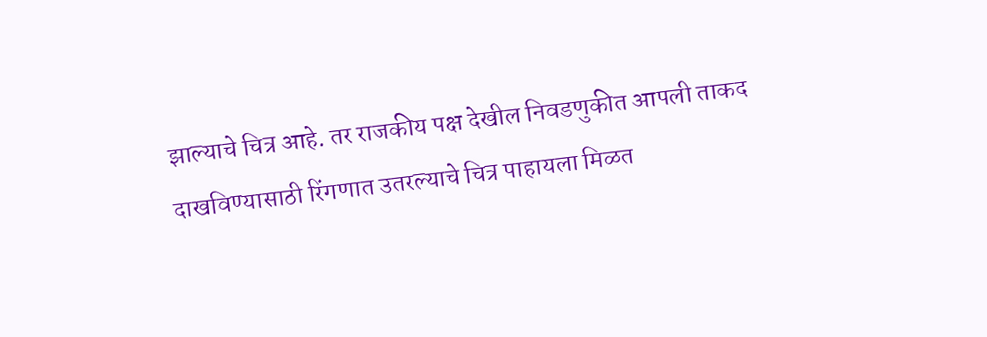झाल्याचे चित्र आहे. तर राजकीय पक्ष देखील निवडणुकीत आपली ताकद दाखविण्यासाठी रिंगणात उतरल्याचे चित्र पाहायला मिळत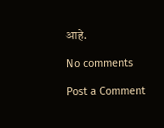आहे.

No comments

Post a Comment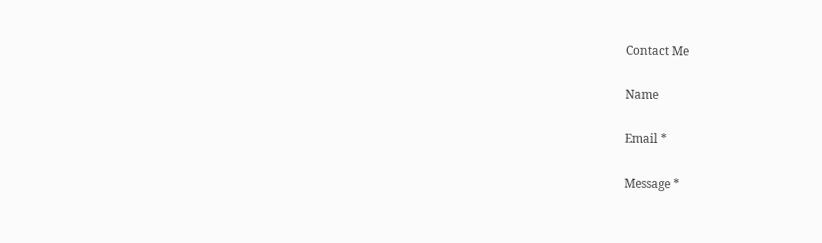Contact Me

Name

Email *

Message *